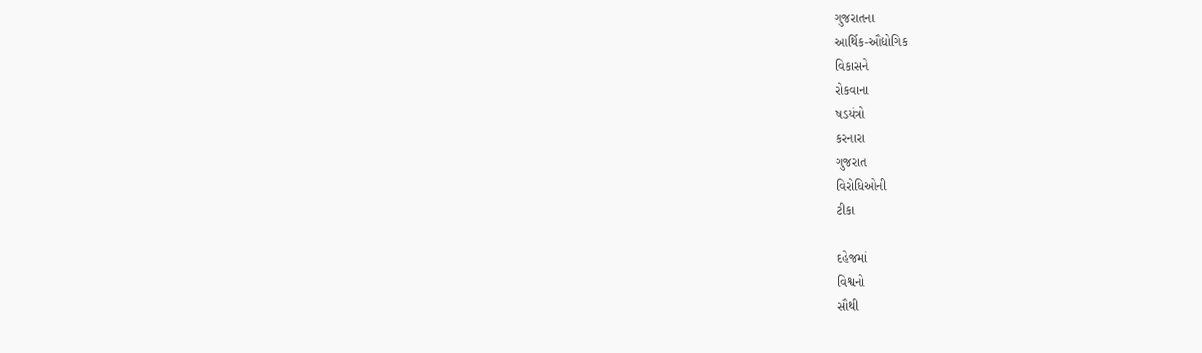ગુજરાતના
આર્થિક-ઔદ્યોગિક
વિકાસને
રોકવાના
ષડયંત્રો
કરનારા
ગુજરાત
વિરોધિઓની
ટીકા

દહેજમાં
વિશ્વનો
સૌથી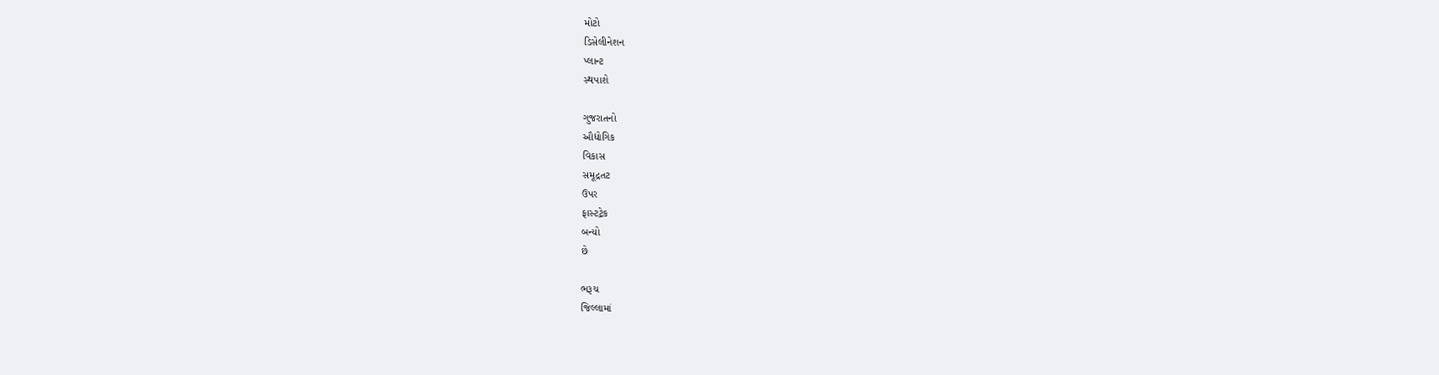મોટો
ડિસેલીનેશન
પ્‍લાન્‍ટ
સ્‍થપાશે

ગુજરાતનો
ઔદ્યોગિક
વિકાસ
સમૂદ્રતટ
ઉપર
ફાસ્‍ટટ્રેક
બન્‍યો
છે

ભરૂચ
જિલ્લામાં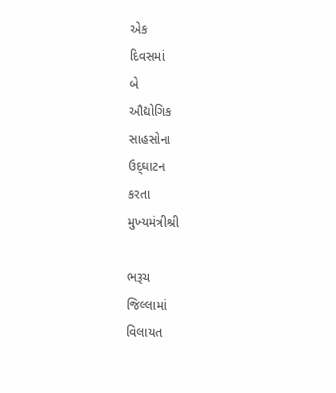એક
દિવસમાં
બે
ઔદ્યોગિક
સાહસોના
ઉદ્‌ઘાટન
કરતા
મુખ્‍યમંત્રીશ્રી

ભરૂચ
જિલ્લામાં
વિલાયત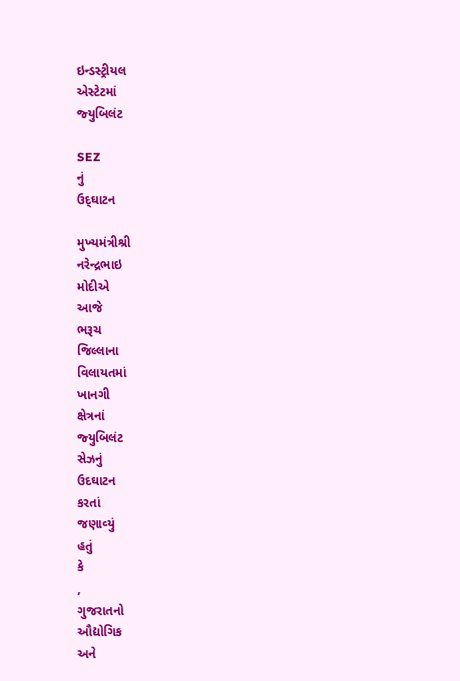ઇન્‍ડસ્‍ટ્રીયલ
એસ્‍ટેટમાં
જ્‍યુબિલંટ

SEZ
નું
ઉદ્‌ઘાટન

મુખ્‍યમંત્રીશ્રી
નરેન્‍દ્રભાઇ
મોદીએ
આજે
ભરૂચ
જિલ્લાના
વિલાયતમાં
ખાનગી
ક્ષેત્રનાં
જ્‍યુબિલંટ
સેઝનું
ઉદઘાટન
કરતાં
જણાવ્‍યું
હતું
કે
,
ગુજરાતનો
ઔદ્યોગિક
અને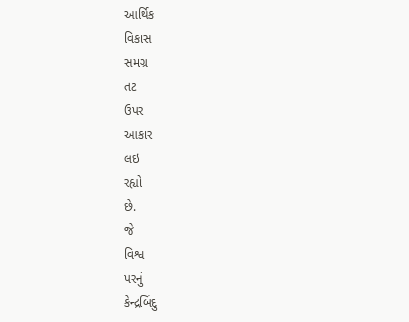આર્થિક
વિકાસ
સમગ્ર
તટ
ઉપર
આકાર
લઇ
રહ્યો
છે.
જે
વિશ્વ
પરનું
કેન્‍દ્રબિંદુ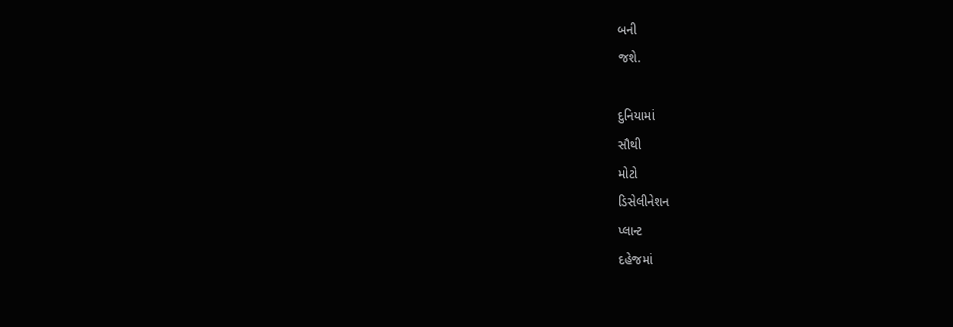બની
જશે.

દુનિયામાં
સૌથી
મોટો
ડિસેલીનેશન
પ્‍લાન્‍ટ
દહેજમાં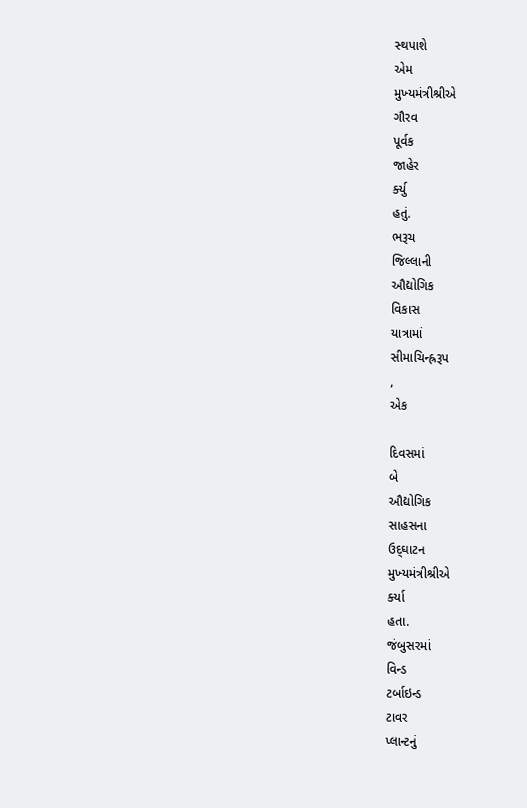સ્‍થપાશે
એમ
મુખ્‍યમંત્રીશ્રીએ
ગૌરવ
પૂર્વક
જાહેર
ર્ક્‍યુ
હતું.
ભરૂચ
જિલ્લાની
ઔદ્યોગિક
વિકાસ
યાત્રામાં
સીમાચિન્‍હ્રરૂપ
,
એક

દિવસમાં
બે
ઔદ્યોગિક
સાહસના
ઉદ્‌ઘાટન
મુખ્‍યમંત્રીશ્રીએ
ર્ક્‍યા
હતા.
જંબુસરમાં
વિન્‍ડ
ટર્બાઇન્‍ડ
ટાવર
પ્‍લાન્‍ટનું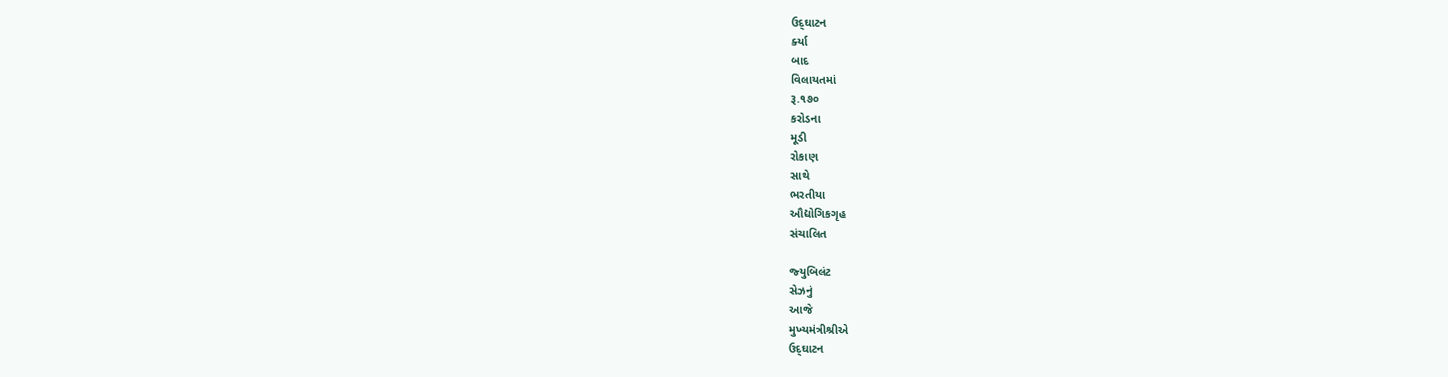ઉદ્‌ઘાટન
ર્ક્‍યા
બાદ
વિલાયતમાં
રૂ.૧૭૦
કરોડના
મૂડી
રોકાણ
સાથે
ભરતીયા
ઔદ્યોગિકગૃહ
સંચાલિત

જ્‍યુબિલંટ
સેઝનું
આજે
મુખ્‍યમંત્રીશ્રીએ
ઉદ્‌ઘાટન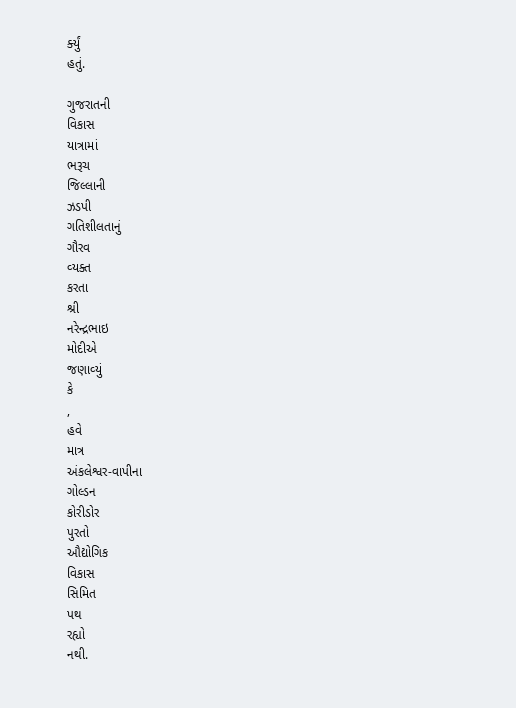ર્ક્‍યું
હતું.

ગુજરાતની
વિકાસ
યાત્રામાં
ભરૂચ
જિલ્લાની
ઝડપી
ગતિશીલતાનું
ગૌરવ
વ્‍યક્‍ત
કરતા
શ્રી
નરેન્‍દ્રભાઇ
મોદીએ
જણાવ્‍યું
કે
,
હવે
માત્ર
અંકલેશ્વર-વાપીના
ગોલ્‍ડન
કોરીડોર
પુરતો
ઔદ્યોગિક
વિકાસ
સિમિત
પથ
રહ્યો
નથી.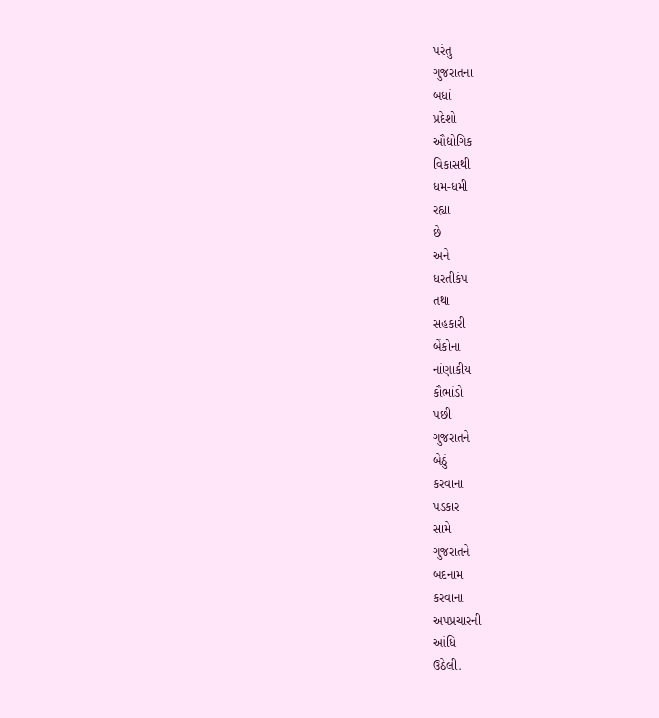પરંતુ
ગુજરાતના
બધાં
પ્રદેશો
ઔદ્યોગિક
વિકાસથી
ધમ-ધમી
રહ્યા
છે
અને
ધરતીકંપ
તથા
સહકારી
બેંકોના
નાંણાકીય
કૌભાંડો
પછી
ગુજરાતને
બેઠું
કરવાના
પડકાર
સામે
ગુજરાતને
બદનામ
કરવાના
અપપ્રચારની
આંધિ
ઉઠેલી.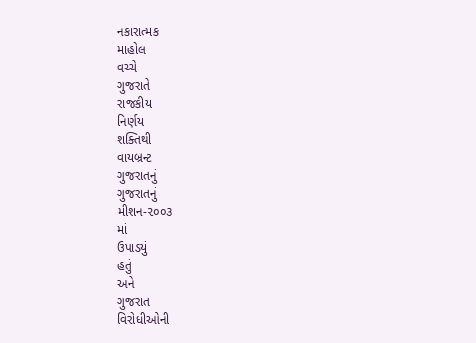નકારાત્‍મક
માહોલ
વચ્‍ચે
ગુજરાતે
રાજકીય
નિર્ણય
શક્‍તિથી
વાયબ્રન્‍ટ
ગુજરાતનું
ગુજરાતનું
મીશન-૨૦૦૩
માં
ઉપાડયું
હતું
અને
ગુજરાત
વિરોધીઓની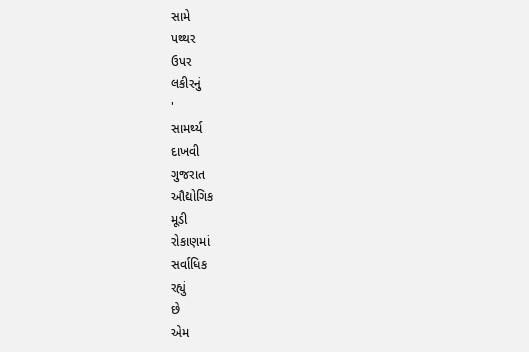સામે
પથ્‍થર
ઉપર
લકીરનું
'
સામર્થ્‍ય
દાખવી
ગુજરાત
ઔદ્યોગિક
મૂડી
રોકાણમાં
સર્વાધિક
રહ્યું
છે
એમ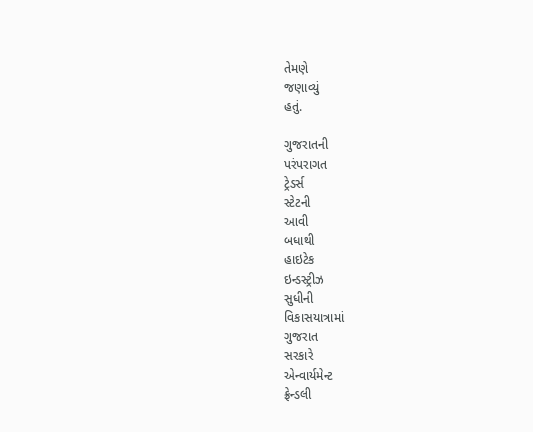તેમણે
જણાવ્‍યું
હતું.

ગુજરાતની
પરંપરાગત
ટ્રેડર્સ
સ્‍ટેટની
આવી
બધાથી
હાઇટેક
ઇન્‍ડસ્‍ટ્રીઝ
સુધીની
વિકાસયાત્રામાં
ગુજરાત
સરકારે
એન્‍વાર્યમેન્‍ટ
ફ્રેન્‍ડલી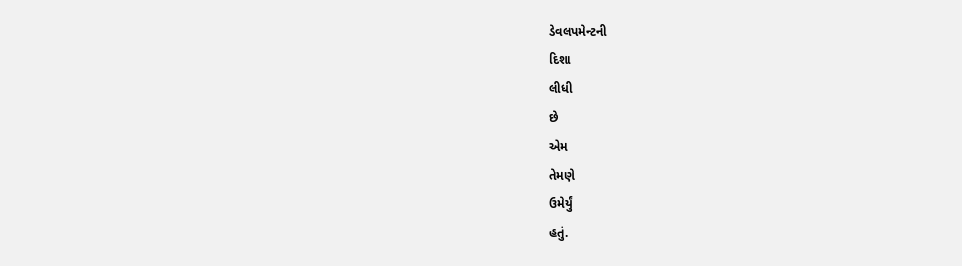ડેવલપમેન્‍ટની
દિશા
લીધી
છે
એમ
તેમણે
ઉમેર્યું
હતું.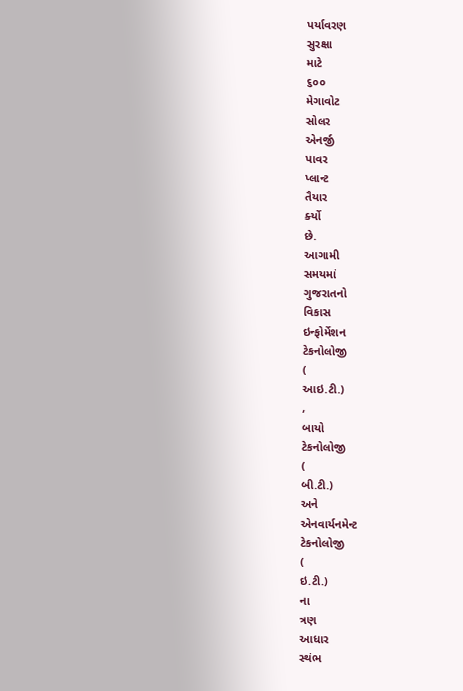પર્યાવરણ
સુરક્ષા
માટે
૬૦૦
મેગાવોટ
સોલર
એનર્જી
પાવર
પ્‍લાન્‍ટ
તૈયાર
ર્ક્‍યો
છે.
આગામી
સમયમાં
ગુજરાતનો
વિકાસ
ઇન્‍ફોર્મેશન
ટેકનોલોજી
(
આઇ.ટી.)
,
બાયો
ટેકનોલોજી
(
બી.ટી.)
અને
એનવાર્યનમેન્‍ટ
ટેકનોલોજી
(
ઇ.ટી.)
ના
ત્રણ
આધાર
સ્‍થંભ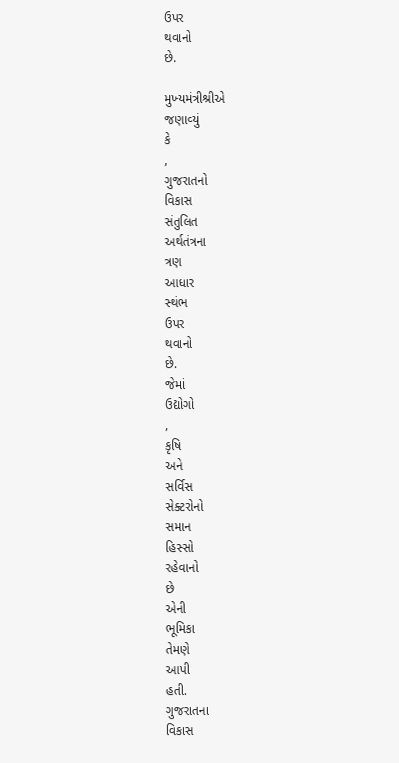ઉપર
થવાનો
છે.

મુખ્‍યમંત્રીશ્રીએ
જણાવ્‍યું
કે
,
ગુજરાતનો
વિકાસ
સંતુલિત
અર્થતંત્રના
ત્રણ
આધાર
સ્‍થંભ
ઉપર
થવાનો
છે.
જેમાં
ઉદ્યોગો
,
કૃષિ
અને
સર્વિસ
સેક્‍ટરોનો
સમાન
હિસ્‍સો
રહેવાનો
છે
એની
ભૂમિકા
તેમણે
આપી
હતી.
ગુજરાતના
વિકાસ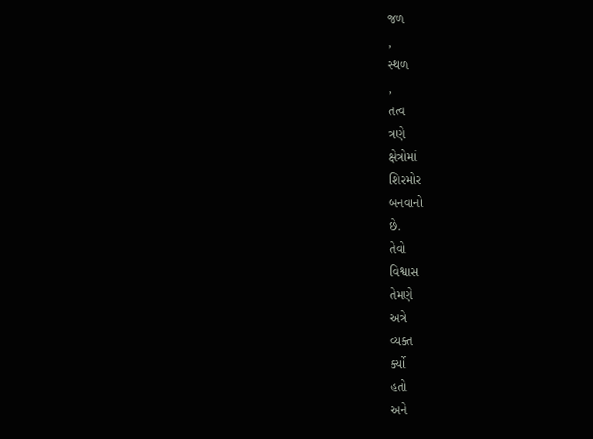જળ
,
સ્‍થળ
,
તત્‍વ
ત્રણે
ક્ષેત્રોમાં
શિરમોર
બનવાનો
છે.
તેવો
વિશ્વાસ
તેમણે
અત્રે
વ્‍યક્‍ત
ર્ક્‍યો
હતો
અને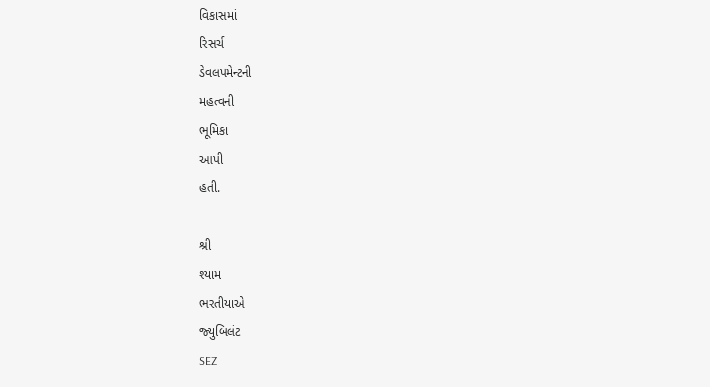વિકાસમાં
રિસર્ચ
ડેવલપમેન્‍ટની
મહત્‍વની
ભૂમિકા
આપી
હતી.

શ્રી
શ્‍યામ
ભરતીયાએ
જ્‍યુબિલંટ
SEZ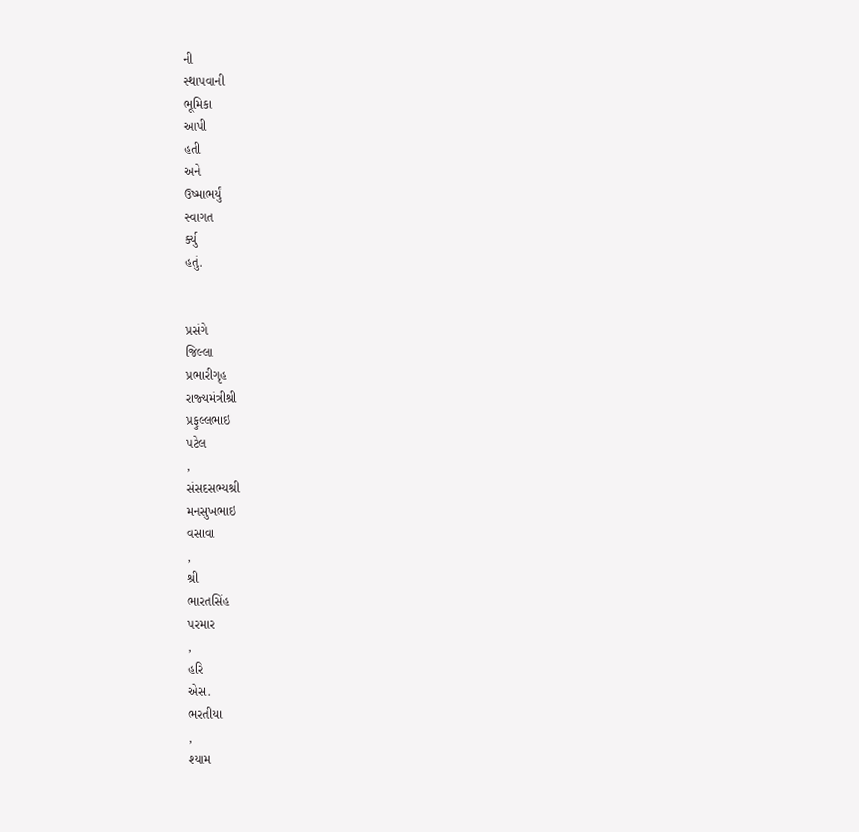ની
સ્‍થાપવાની
ભૂમિકા
આપી
હતી
અને
ઉષ્‍માભર્યું
સ્‍વાગત
ર્ક્‍યુ
હતું.


પ્રસંગે
જિલ્લા
પ્રભારીગૃહ
રાજ્‍યમંત્રીશ્રી
પ્રફુલ્લભાઇ
પટેલ
,
સંસદસભ્‍યશ્રી
મનસુખભાઇ
વસાવા
,
શ્રી
ભારતસિંહ
પરમાર
,
હરિ
એસ.
ભરતીયા
,
શ્‍યામ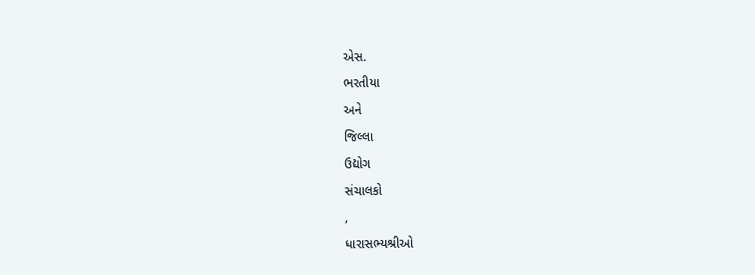એસ.
ભરતીયા
અને
જિલ્લા
ઉદ્યોગ
સંચાલકો
,
ધારાસભ્‍યશ્રીઓ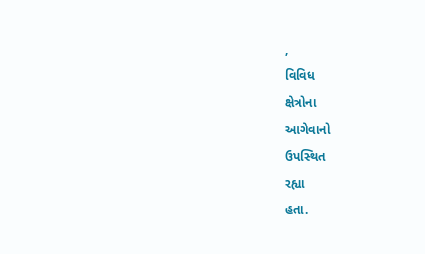,
વિવિધ
ક્ષેત્રોના
આગેવાનો
ઉપસ્‍થિત
રહ્યા
હતા.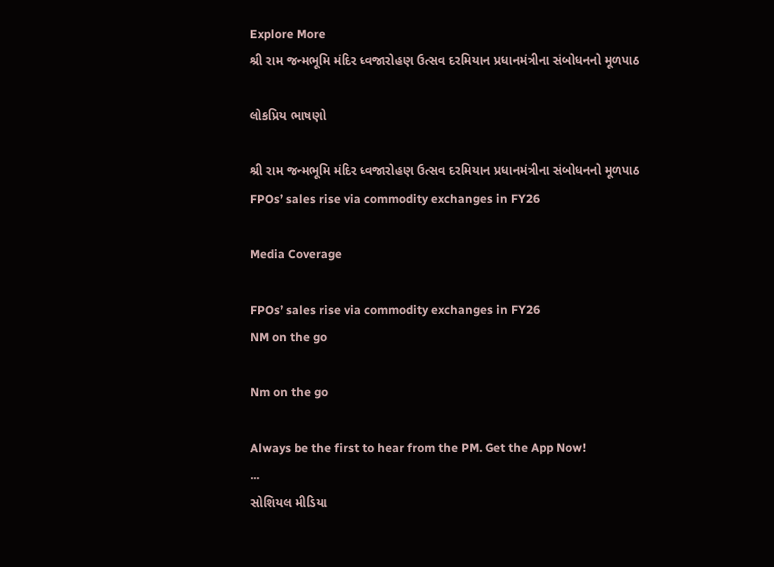Explore More
શ્રી રામ જન્મભૂમિ મંદિર ધ્વજારોહણ ઉત્સવ દરમિયાન પ્રધાનમંત્રીના સંબોધનનો મૂળપાઠ

લોકપ્રિય ભાષણો

શ્રી રામ જન્મભૂમિ મંદિર ધ્વજારોહણ ઉત્સવ દરમિયાન પ્રધાનમંત્રીના સંબોધનનો મૂળપાઠ
FPOs’ sales rise via commodity exchanges in FY26

Media Coverage

FPOs’ sales rise via commodity exchanges in FY26
NM on the go

Nm on the go

Always be the first to hear from the PM. Get the App Now!
...
સોશિયલ મીડિયા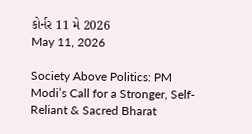કોર્નર 11 મે 2026
May 11, 2026

Society Above Politics: PM Modi’s Call for a Stronger, Self-Reliant & Sacred Bharat